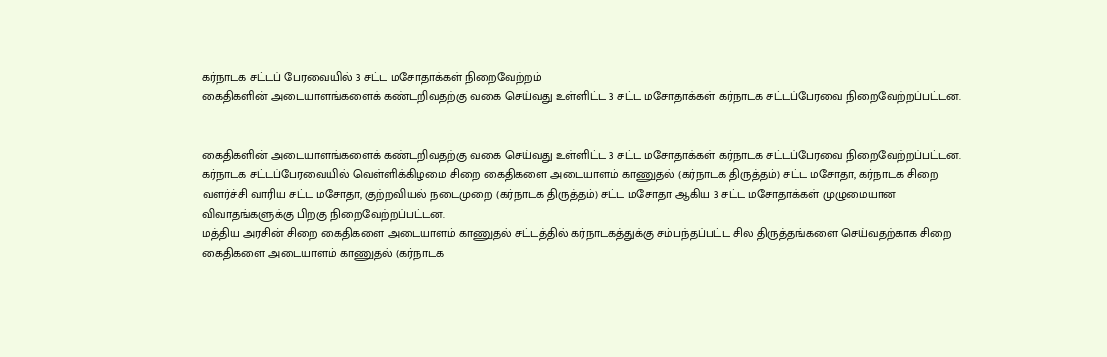கர்நாடக சட்டப் பேரவையில் 3 சட்ட மசோதாக்கள் நிறைவேற்றம்
கைதிகளின் அடையாளங்களைக் கண்டறிவதற்கு வகை செய்வது உள்ளிட்ட 3 சட்ட மசோதாக்கள் கர்நாடக சட்டப்பேரவை நிறைவேற்றப்பட்டன.


கைதிகளின் அடையாளங்களைக் கண்டறிவதற்கு வகை செய்வது உள்ளிட்ட 3 சட்ட மசோதாக்கள் கர்நாடக சட்டப்பேரவை நிறைவேற்றப்பட்டன.
கர்நாடக சட்டப்பேரவையில் வெள்ளிக்கிழமை சிறை கைதிகளை அடையாளம் காணுதல் (கர்நாடக திருத்தம்) சட்ட மசோதா, கர்நாடக சிறை வளர்ச்சி வாரிய சட்ட மசோதா, குற்றவியல் நடைமுறை (கர்நாடக திருத்தம்) சட்ட மசோதா ஆகிய 3 சட்ட மசோதாக்கள் முழுமையான விவாதங்களுக்கு பிறகு நிறைவேற்றப்பட்டன.
மத்திய அரசின் சிறை கைதிகளை அடையாளம் காணுதல் சட்டத்தில் கர்நாடகத்துக்கு சம்பந்தப்பட்ட சில திருத்தங்களை செய்வதற்காக சிறை கைதிகளை அடையாளம் காணுதல் (கர்நாடக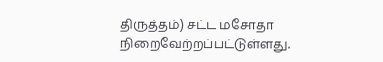திருத்தம்) சட்ட மசோதா நிறைவேற்றப்பட்டுள்ளது.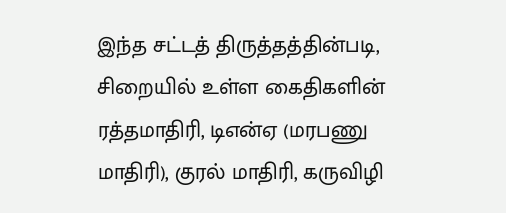இந்த சட்டத் திருத்தத்தின்படி, சிறையில் உள்ள கைதிகளின் ரத்தமாதிரி, டிஎன்ஏ (மரபணு மாதிரி), குரல் மாதிரி, கருவிழி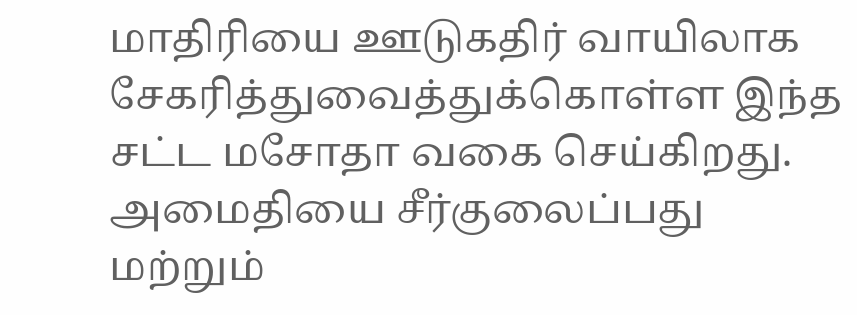மாதிரியை ஊடுகதிர் வாயிலாக சேகரித்துவைத்துக்கொள்ள இந்த சட்ட மசோதா வகை செய்கிறது.
அமைதியை சீர்குலைப்பது மற்றும்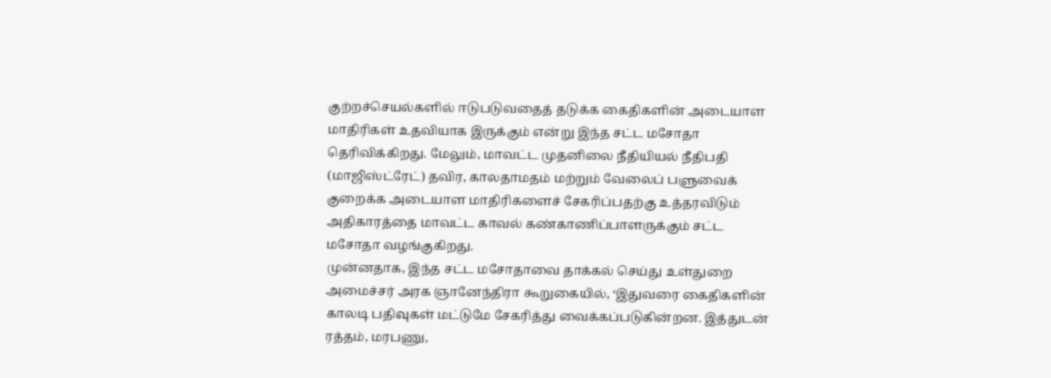குற்றச்செயல்களில் ஈடுபடுவதைத் தடுக்க கைதிகளின் அடையாள மாதிரிகள் உதவியாக இருக்கும் என்று இந்த சட்ட மசோதா தெரிவிக்கிறது. மேலும், மாவட்ட முதனிலை நீதியியல் நீதிபதி (மாஜிஸ்ட்ரேட்) தவிர, காலதாமதம் மற்றும் வேலைப் பளுவைக் குறைக்க அடையாள மாதிரிகளைச் சேகரிப்பதற்கு உத்தரவிடும் அதிகாரத்தை மாவட்ட காவல் கண்காணிப்பாளருக்கும் சட்ட மசோதா வழங்குகிறது.
முன்னதாக, இந்த சட்ட மசோதாவை தாக்கல் செய்து உள்துறை அமைச்சர் அரக ஞானேந்திரா கூறுகையில், ‘இதுவரை கைதிகளின் காலடி பதிவுகள் மட்டுமே சேகரித்து வைக்கப்படுகின்றன. இத்துடன் ரத்தம், மரபணு,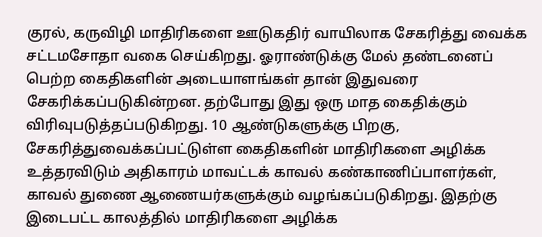குரல், கருவிழி மாதிரிகளை ஊடுகதிர் வாயிலாக சேகரித்து வைக்க சட்டமசோதா வகை செய்கிறது. ஓராண்டுக்கு மேல் தண்டனைப் பெற்ற கைதிகளின் அடையாளங்கள் தான் இதுவரை சேகரிக்கப்படுகின்றன. தற்போது இது ஒரு மாத கைதிக்கும் விரிவுபடுத்தப்படுகிறது. 10 ஆண்டுகளுக்கு பிறகு, சேகரித்துவைக்கப்பட்டுள்ள கைதிகளின் மாதிரிகளை அழிக்க உத்தரவிடும் அதிகாரம் மாவட்டக் காவல் கண்காணிப்பாளர்கள், காவல் துணை ஆணையர்களுக்கும் வழங்கப்படுகிறது. இதற்கு இடைபட்ட காலத்தில் மாதிரிகளை அழிக்க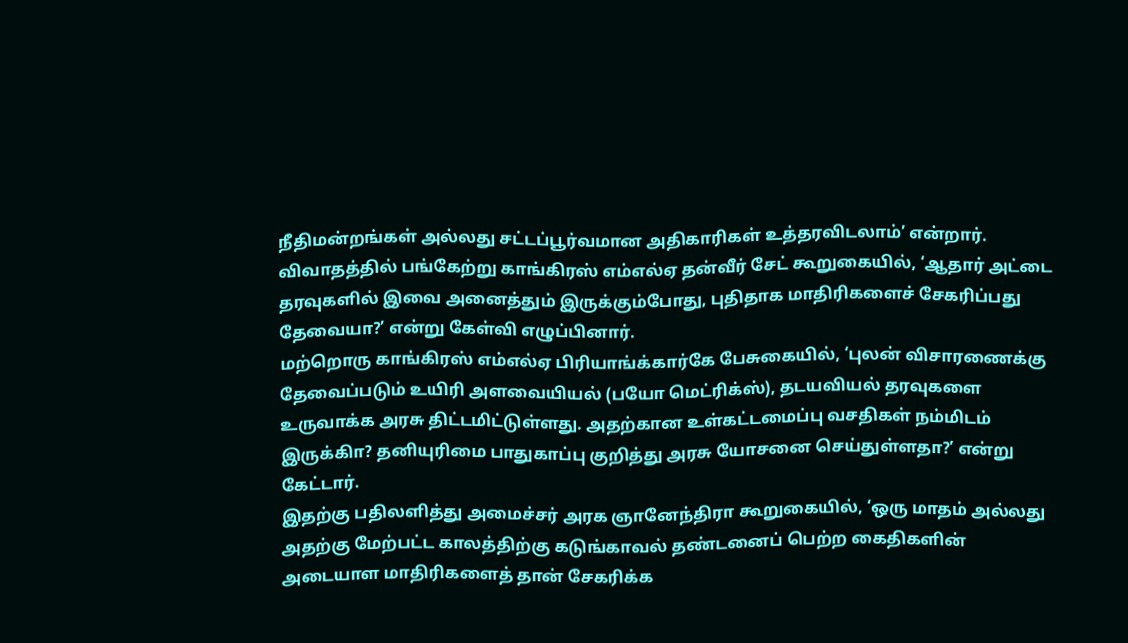நீதிமன்றங்கள் அல்லது சட்டப்பூர்வமான அதிகாரிகள் உத்தரவிடலாம்’ என்றார்.
விவாதத்தில் பங்கேற்று காங்கிரஸ் எம்எல்ஏ தன்வீர் சேட் கூறுகையில், ‘ஆதார் அட்டை தரவுகளில் இவை அனைத்தும் இருக்கும்போது, புதிதாக மாதிரிகளைச் சேகரிப்பது தேவையா?’ என்று கேள்வி எழுப்பினார்.
மற்றொரு காங்கிரஸ் எம்எல்ஏ பிரியாங்க்கார்கே பேசுகையில், ‘புலன் விசாரணைக்கு தேவைப்படும் உயிரி அளவையியல் (பயோ மெட்ரிக்ஸ்), தடயவியல் தரவுகளை உருவாக்க அரசு திட்டமிட்டுள்ளது. அதற்கான உள்கட்டமைப்பு வசதிகள் நம்மிடம் இருக்கிா? தனியுரிமை பாதுகாப்பு குறித்து அரசு யோசனை செய்துள்ளதா?’ என்று கேட்டார்.
இதற்கு பதிலளித்து அமைச்சர் அரக ஞானேந்திரா கூறுகையில், ‘ஒரு மாதம் அல்லது அதற்கு மேற்பட்ட காலத்திற்கு கடுங்காவல் தண்டனைப் பெற்ற கைதிகளின் அடையாள மாதிரிகளைத் தான் சேகரிக்க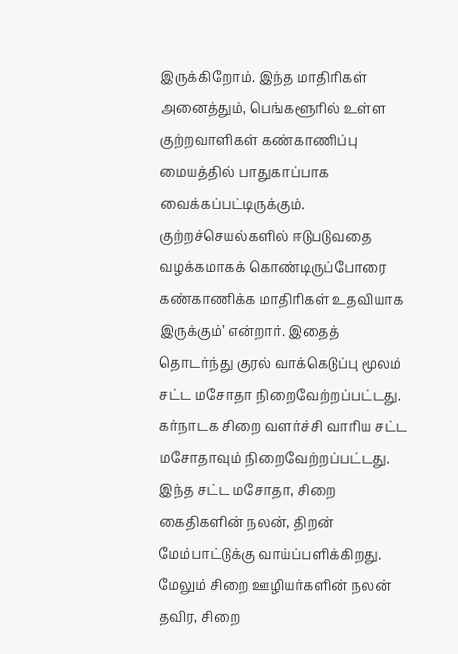இருக்கிறோம். இந்த மாதிரிகள் அனைத்தும், பெங்களூரில் உள்ள குற்றவாளிகள் கண்காணிப்பு மையத்தில் பாதுகாப்பாக வைக்கப்பட்டிருக்கும். குற்றச்செயல்களில் ஈடுபடுவதை வழக்கமாகக் கொண்டிருப்போரை கண்காணிக்க மாதிரிகள் உதவியாக இருக்கும்’ என்றார். இதைத் தொடர்ந்து குரல் வாக்கெடுப்பு மூலம் சட்ட மசோதா நிறைவேற்றப்பட்டது.
கர்நாடக சிறை வளர்ச்சி வாரிய சட்ட மசோதாவும் நிறைவேற்றப்பட்டது. இந்த சட்ட மசோதா, சிறை கைதிகளின் நலன், திறன் மேம்பாட்டுக்கு வாய்ப்பளிக்கிறது. மேலும் சிறை ஊழியர்களின் நலன் தவிர, சிறை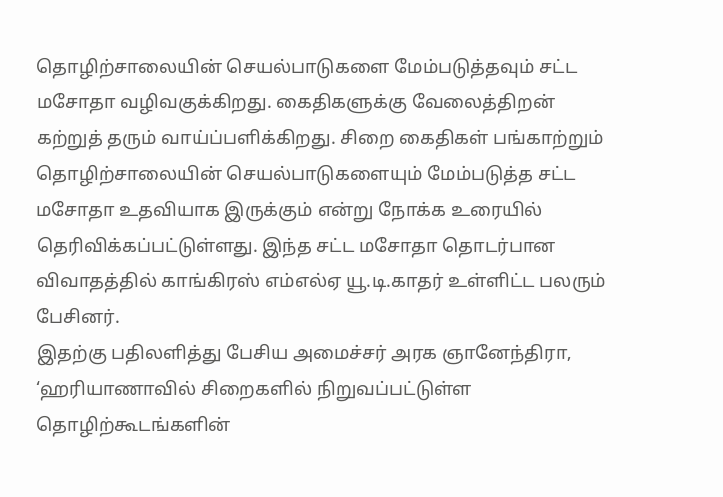தொழிற்சாலையின் செயல்பாடுகளை மேம்படுத்தவும் சட்ட மசோதா வழிவகுக்கிறது. கைதிகளுக்கு வேலைத்திறன் கற்றுத் தரும் வாய்ப்பளிக்கிறது. சிறை கைதிகள் பங்காற்றும் தொழிற்சாலையின் செயல்பாடுகளையும் மேம்படுத்த சட்ட மசோதா உதவியாக இருக்கும் என்று நோக்க உரையில் தெரிவிக்கப்பட்டுள்ளது. இந்த சட்ட மசோதா தொடர்பான விவாதத்தில் காங்கிரஸ் எம்எல்ஏ யூ.டி.காதர் உள்ளிட்ட பலரும் பேசினர்.
இதற்கு பதிலளித்து பேசிய அமைச்சர் அரக ஞானேந்திரா, ‘ஹரியாணாவில் சிறைகளில் நிறுவப்பட்டுள்ள தொழிற்கூடங்களின்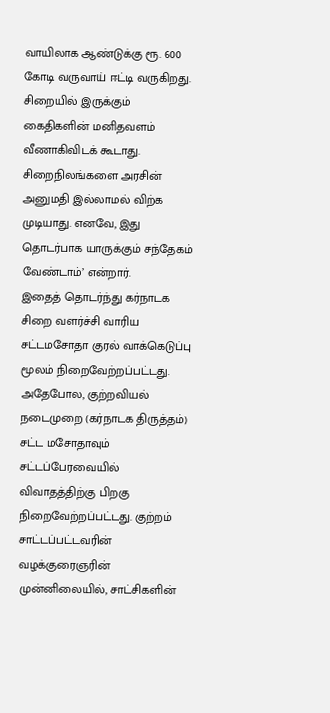வாயிலாக ஆண்டுக்கு ரூ. 600 கோடி வருவாய் ஈட்டி வருகிறது. சிறையில் இருக்கும் கைதிகளின் மனிதவளம் வீணாகிவிடக் கூடாது. சிறைநிலங்களை அரசின் அனுமதி இல்லாமல் விற்க முடியாது. எனவே, இது தொடர்பாக யாருக்கும் சந்தேகம் வேண்டாம்’ என்றார்.
இதைத் தொடர்ந்து கர்நாடக சிறை வளர்ச்சி வாரிய சட்டமசோதா குரல் வாக்கெடுப்பு மூலம் நிறைவேற்றப்பட்டது. அதேபோல, குற்றவியல் நடைமுறை (கர்நாடக திருத்தம்) சட்ட மசோதாவும் சட்டப்பேரவையில் விவாதத்திற்கு பிறகு நிறைவேற்றப்பட்டது. குற்றம் சாட்டப்பட்டவரின் வழக்குரைஞரின் முன்னிலையில், சாட்சிகளின்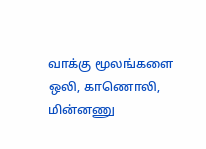வாக்கு மூலங்களை ஒலி, காணொலி, மின்னணு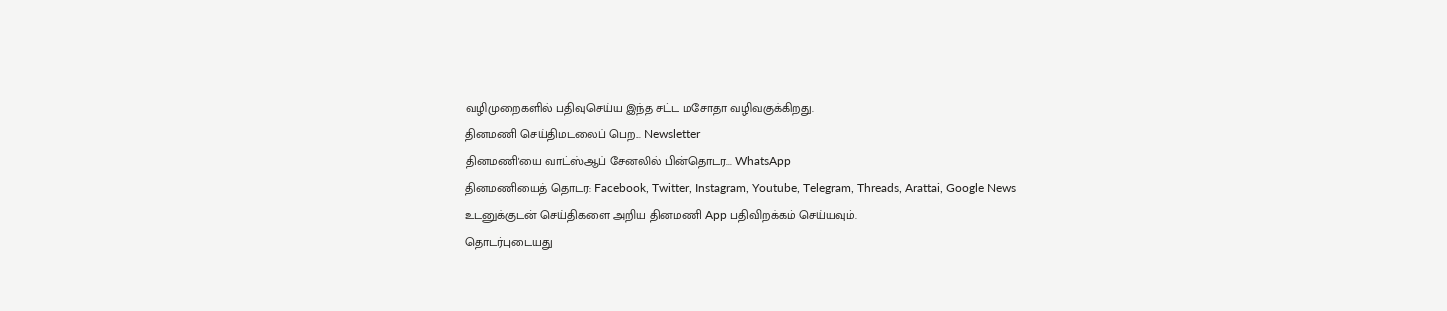வழிமுறைகளில் பதிவுசெய்ய இந்த சட்ட மசோதா வழிவகுக்கிறது.
தினமணி செய்திமடலைப் பெற... Newsletter
தினமணி'யை வாட்ஸ்ஆப் சேனலில் பின்தொடர... WhatsApp
தினமணியைத் தொடர: Facebook, Twitter, Instagram, Youtube, Telegram, Threads, Arattai, Google News
உடனுக்குடன் செய்திகளை அறிய தினமணி App பதிவிறக்கம் செய்யவும்.
தொடர்புடையது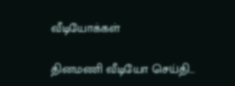வீடியோக்கள்

தினமணி வீடியோ செய்தி...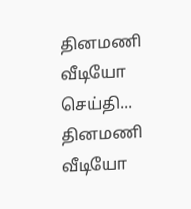தினமணி வீடியோ செய்தி...
தினமணி வீடியோ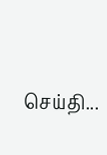செய்தி...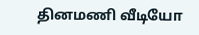தினமணி வீடியோ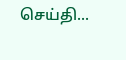செய்தி...